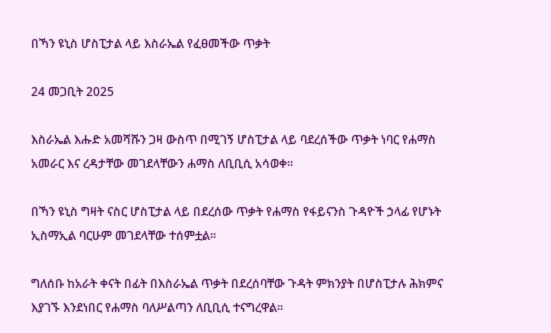በኻን ዩኒስ ሆስፒታል ላይ እስራኤል የፈፀመችው ጥቃት

24 መጋቢት 2025

እስራኤል እሑድ አመሻሹን ጋዛ ውስጥ በሚገኝ ሆስፒታል ላይ ባደረሰችው ጥቃት ነባር የሐማስ አመራር እና ረዳታቸው መገደላቸውን ሐማስ ለቢቢሲ አሳወቀ።

በኻን ዩኒስ ግዛት ናስር ሆስፒታል ላይ በደረሰው ጥቃት የሐማስ የፋይናንስ ጉዳዮች ኃላፊ የሆኑት ኢስማኢል ባርሁም መገደላቸው ተሰምቷል።

ግለሰቡ ከአራት ቀናት በፊት በእስራኤል ጥቃት በደረሰባቸው ጉዳት ምክንያት በሆስፒታሉ ሕክምና እያገኙ እንደነበር የሐማስ ባለሥልጣን ለቢቢሲ ተናግረዋል።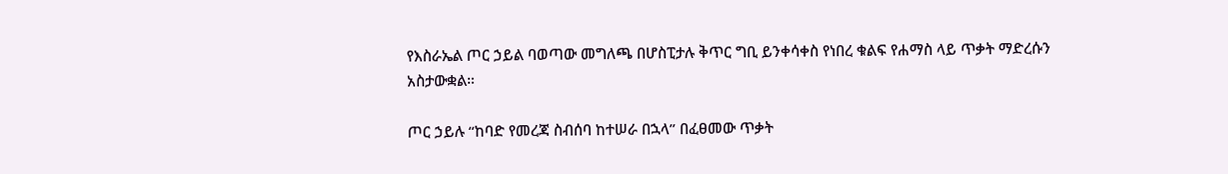የእስራኤል ጦር ኃይል ባወጣው መግለጫ በሆስፒታሉ ቅጥር ግቢ ይንቀሳቀስ የነበረ ቁልፍ የሐማስ ላይ ጥቃት ማድረሱን አስታውቋል።

ጦር ኃይሉ “ከባድ የመረጃ ስብሰባ ከተሠራ በኋላ” በፈፀመው ጥቃት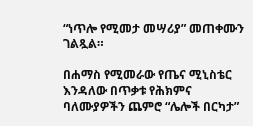“ነጥሎ የሚመታ መሣሪያ” መጠቀሙን ገልጿል።

በሐማስ የሚመራው የጤና ሚኒስቴር እንዳለው በጥቃቱ የሕክምና ባለሙያዎችን ጨምሮ “ሌሎች በርካታ”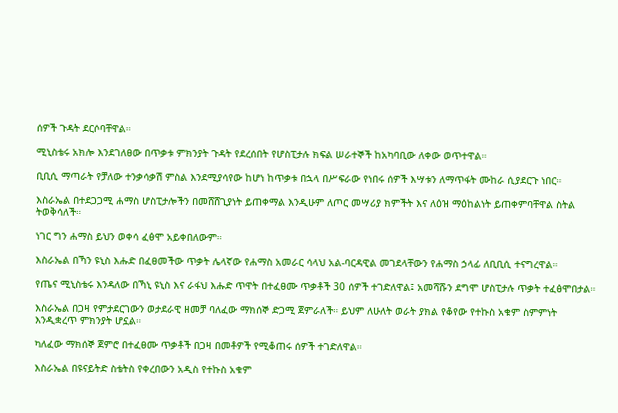ሰዎች ጉዳት ደርሶባቸዋል።

ሚኒስቴሩ አክሎ እንደገለፀው በጥቃቱ ምክንያት ጉዳት የደረሰበት የሆስፒታሉ ክፍል ሠራተኞች ከአካባቢው ለቀው ወጥተዋል።

ቢቢሲ ማጣራት የቻለው ተንቃሳቃሽ ምስል እንደሚያሳየው ከሆነ ከጥቃቱ በኋላ በሥፍራው የነበሩ ሰዎች እሣቱን ለማጥፋት ሙከራ ሲያደርጉ ነበር።

እስራኤል በተደጋጋሚ ሐማስ ሆስፒታሎችን በመሸሸጊያነት ይጠቀማል እንዲሁም ለጦር መሣሪያ ክምችት እና ለዕዝ ማዕከልነት ይጠቀምባቸዋል ስትል ትወቅሳለች።

ነገር ግን ሐማስ ይህን ወቀሳ ፈፅሞ አይቀበለውም።

እስራኤል በኻን ዩኒስ እሑድ በፈፀመችው ጥቃት ሌላኛው የሐማስ አመራር ሳላህ አል-ባርዳዊል መገደላቸውን የሐማስ ኃላፊ ለቢቢሲ ተናግረዋል።

የጤና ሚኒስቴሩ እንዳለው በኻኒ ዩኒስ እና ራፋህ እሑድ ጥዋት በተፈፀሙ ጥቃቶች 30 ሰዎች ተገድለዋል፤ አመሻሹን ደግሞ ሆስፒታሉ ጥቃት ተፈፅሞበታል።

እስራኤል በጋዛ የምታደርገውን ወታደራዊ ዘመቻ ባለፈው ማክሰኞ ድጋሚ ጀምራለች። ይህም ለሁለት ወራት ያክል የቆየው የተኩስ አቁም ስምምነት እንዲቋረጥ ምክንያት ሆኗል።

ካለፈው ማክሰኞ ጀምሮ በተፈፀሙ ጥቃቶች በጋዛ በመቶዎች የሚቆጠሩ ሰዎች ተገድለዋል።

እስራኤል በዩናይትድ ስቴትስ የቀረበውን አዲስ የተኩስ አቁም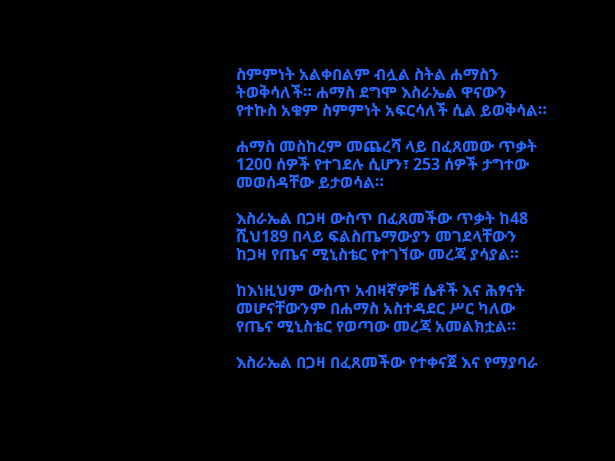ስምምነት አልቀበልም ብሏል ስትል ሐማስን ትወቅሳለች። ሐማስ ደግሞ እስራኤል ዋናውን የተኩስ አቁም ስምምነት አፍርሳለች ሲል ይወቅሳል።

ሐማስ መስከረም መጨረሻ ላይ በፈጸመው ጥቃት 1200 ሰዎች የተገደሉ ሲሆን፣ 253 ሰዎች ታግተው መወሰዳቸው ይታወሳል።

እስራኤል በጋዛ ውስጥ በፈጸመችው ጥቃት ከ48 ሺህ189 በላይ ፍልስጤማውያን መገደላቸውን ከጋዛ የጤና ሚኒስቴር የተገኘው መረጃ ያሳያል።

ከእነዚህም ውስጥ አብዛኛዎቹ ሴቶች እና ሕፃናት መሆናቸውንም በሐማስ አስተዳደር ሥር ካለው የጤና ሚኒስቴር የወጣው መረጃ አመልክቷል።

እስራኤል በጋዛ በፈጸመችው የተቀናጀ እና የማያባራ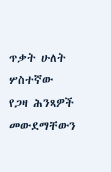ጥቃት ሁለት ሦስተኛው የጋዛ ሕንጻዎች መውደማቸውን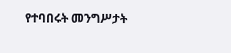የተባበሩት መንግሥታት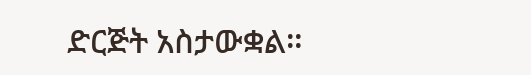ድርጅት አስታውቋል።